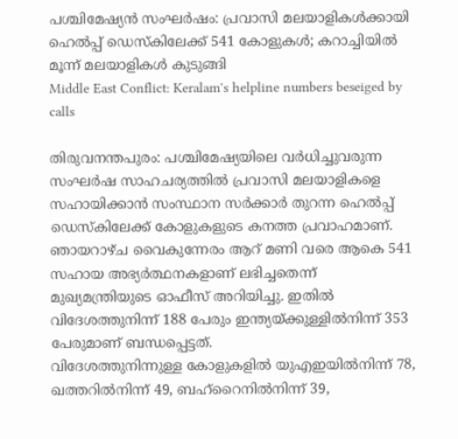പശ്ചിമേഷ്യൻ സംഘർഷം: പ്രവാസി മലയാളികൾക്കായി ഹെൽപ്പ് ഡെസ്കിലേക്ക് 541 കോളുകൾ; കറാച്ചിയിൽ മൂന്ന് മലയാളികൾ കുടുങ്ങി
Middle East Conflict: Keralam's helpline numbers beseiged by calls

തിരുവനന്തപുരം: പശ്ചിമേഷ്യയിലെ വർധിച്ചുവരുന്ന സംഘർഷ സാഹചര്യത്തിൽ പ്രവാസി മലയാളികളെ സഹായിക്കാൻ സംസ്ഥാന സർക്കാർ തുറന്ന ഹെൽപ്പ് ഡെസ്കിലേക്ക് കോളുകളുടെ കനത്ത പ്രവാഹമാണ്.
ഞായറാഴ്ച വൈകുന്നേരം ആറ് മണി വരെ ആകെ 541 സഹായ അഭ്യർത്ഥനകളാണ് ലഭിച്ചതെന്ന് മുഖ്യമന്ത്രിയുടെ ഓഫീസ് അറിയിച്ചു. ഇതിൽ വിദേശത്തുനിന്ന് 188 പേരും ഇന്ത്യയ്ക്കുള്ളിൽനിന്ന് 353 പേരുമാണ് ബന്ധപ്പെട്ടത്.
വിദേശത്തുനിന്നുള്ള കോളുകളിൽ യുഎഇയിൽനിന്ന് 78, ഖത്തറിൽനിന്ന് 49, ബഹ്റൈനിൽനിന്ന് 39,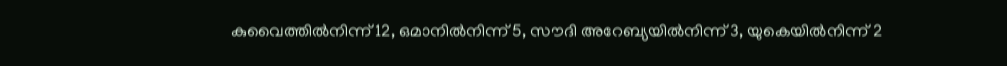കുവൈത്തിൽനിന്ന് 12, ഒമാനിൽനിന്ന് 5, സൗദി അറേബ്യയിൽനിന്ന് 3, യുകെയിൽനിന്ന് 2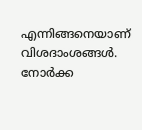എന്നിങ്ങനെയാണ് വിശദാംശങ്ങൾ. നോർക്ക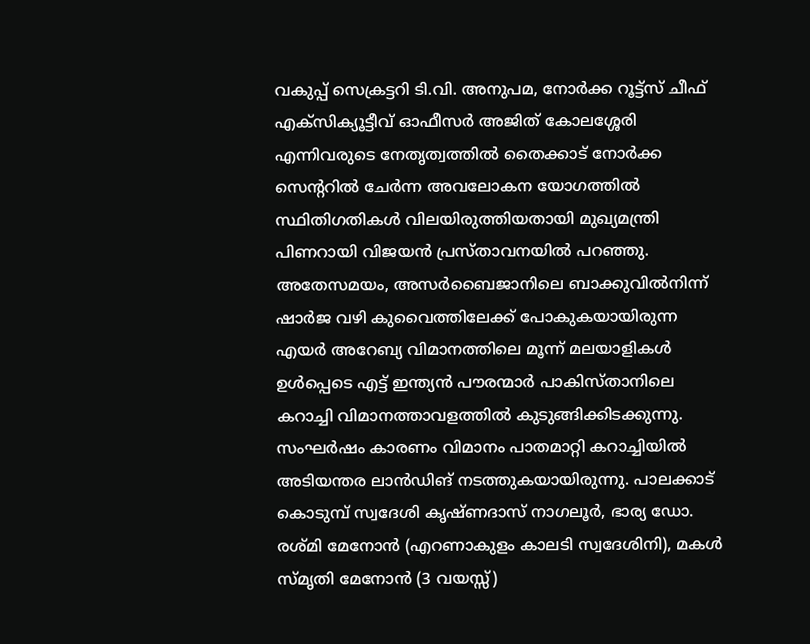വകുപ്പ് സെക്രട്ടറി ടി.വി. അനുപമ, നോർക്ക റൂട്ട്സ് ചീഫ് എക്സിക്യൂട്ടീവ് ഓഫീസർ അജിത് കോലശ്ശേരി എന്നിവരുടെ നേതൃത്വത്തിൽ തൈക്കാട് നോർക്ക സെന്ററിൽ ചേർന്ന അവലോകന യോഗത്തിൽ സ്ഥിതിഗതികൾ വിലയിരുത്തിയതായി മുഖ്യമന്ത്രി പിണറായി വിജയൻ പ്രസ്താവനയിൽ പറഞ്ഞു.
അതേസമയം, അസർബൈജാനിലെ ബാക്കുവിൽനിന്ന് ഷാർജ വഴി കുവൈത്തിലേക്ക് പോകുകയായിരുന്ന എയർ അറേബ്യ വിമാനത്തിലെ മൂന്ന് മലയാളികൾ ഉൾപ്പെടെ എട്ട് ഇന്ത്യൻ പൗരന്മാർ പാകിസ്താനിലെ കറാച്ചി വിമാനത്താവളത്തിൽ കുടുങ്ങിക്കിടക്കുന്നു. സംഘർഷം കാരണം വിമാനം പാതമാറ്റി കറാച്ചിയിൽ അടിയന്തര ലാൻഡിങ് നടത്തുകയായിരുന്നു. പാലക്കാട് കൊടുമ്പ് സ്വദേശി കൃഷ്ണദാസ് നാഗലൂർ, ഭാര്യ ഡോ. രശ്മി മേനോൻ (എറണാകുളം കാലടി സ്വദേശിനി), മകൾ സ്മൃതി മേനോൻ (3 വയസ്സ്)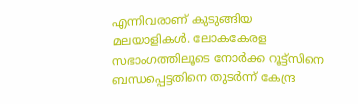എന്നിവരാണ് കുടുങ്ങിയ മലയാളികൾ. ലോകകേരള സഭാംഗത്തിലൂടെ നോർക്ക റൂട്ട്സിനെ ബന്ധപ്പെട്ടതിനെ തുടർന്ന് കേന്ദ്ര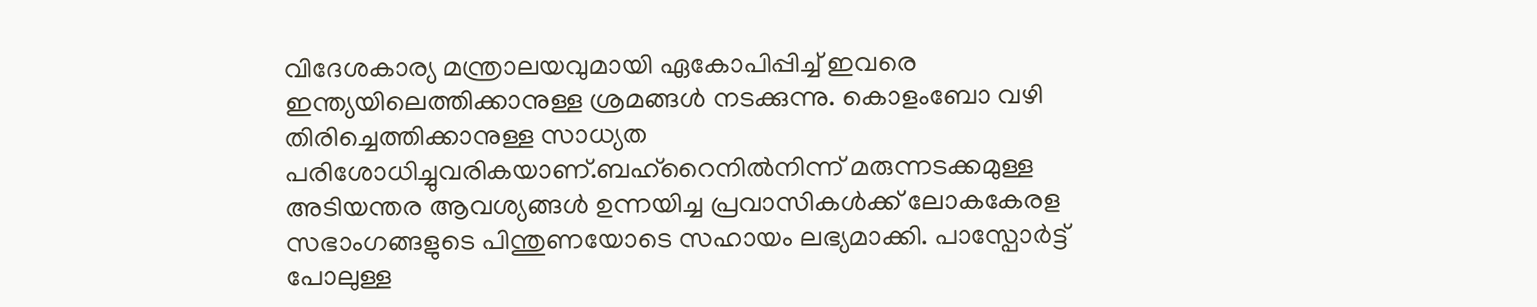വിദേശകാര്യ മന്ത്രാലയവുമായി ഏകോപിപ്പിച്ച് ഇവരെ ഇന്ത്യയിലെത്തിക്കാനുള്ള ശ്രമങ്ങൾ നടക്കുന്നു. കൊളംബോ വഴി തിരിച്ചെത്തിക്കാനുള്ള സാധ്യത പരിശോധിച്ചുവരികയാണ്.ബഹ്റൈനിൽനിന്ന് മരുന്നടക്കമുള്ള അടിയന്തര ആവശ്യങ്ങൾ ഉന്നയിച്ച പ്രവാസികൾക്ക് ലോകകേരള സഭാംഗങ്ങളുടെ പിന്തുണയോടെ സഹായം ലഭ്യമാക്കി. പാസ്പോർട്ട് പോലുള്ള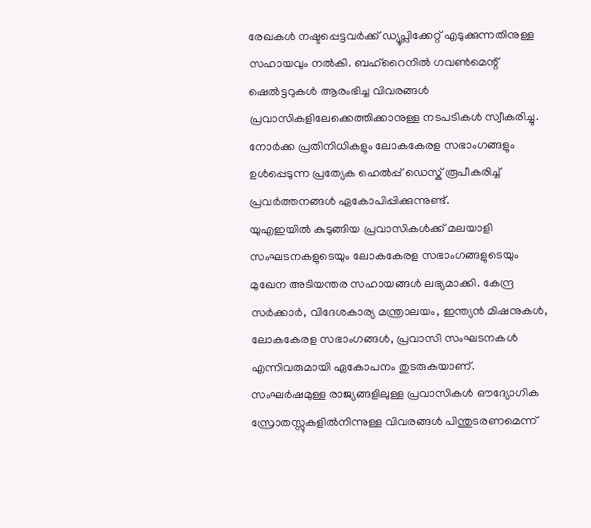രേഖകൾ നഷ്ടപ്പെട്ടവർക്ക് ഡ്യൂപ്ലിക്കേറ്റ് എടുക്കുന്നതിനുള്ള സഹായവും നൽകി. ബഹ്റൈനിൽ ഗവൺമെന്റ് ഷെൽട്ടറുകൾ ആരംഭിച്ച വിവരങ്ങൾ പ്രവാസികളിലേക്കെത്തിക്കാനുള്ള നടപടികൾ സ്വീകരിച്ചു. നോർക്ക പ്രതിനിധികളും ലോകകേരള സഭാംഗങ്ങളും ഉൾപ്പെടുന്ന പ്രത്യേക ഹെൽപ്പ് ഡെസ്ക് രൂപീകരിച്ച് പ്രവർത്തനങ്ങൾ ഏകോപിപ്പിക്കുന്നുണ്ട്.
യുഎഇയിൽ കുടുങ്ങിയ പ്രവാസികൾക്ക് മലയാളി സംഘടനകളുടെയും ലോകകേരള സഭാംഗങ്ങളുടെയും മുഖേന അടിയന്തര സഹായങ്ങൾ ലഭ്യമാക്കി. കേന്ദ്ര സർക്കാർ, വിദേശകാര്യ മന്ത്രാലയം, ഇന്ത്യൻ മിഷനുകൾ, ലോകകേരള സഭാംഗങ്ങൾ, പ്രവാസി സംഘടനകൾ എന്നിവരുമായി ഏകോപനം തുടരുകയാണ്. സംഘർഷമുള്ള രാജ്യങ്ങളിലുള്ള പ്രവാസികൾ ഔദ്യോഗിക സ്രോതസ്സുകളിൽനിന്നുള്ള വിവരങ്ങൾ പിന്തുടരണമെന്ന്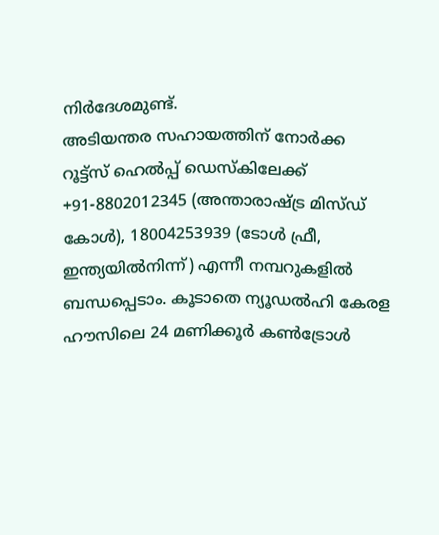നിർദേശമുണ്ട്.
അടിയന്തര സഹായത്തിന് നോർക്ക റൂട്ട്സ് ഹെൽപ്പ് ഡെസ്കിലേക്ക് +91-8802012345 (അന്താരാഷ്ട്ര മിസ്ഡ് കോൾ), 18004253939 (ടോൾ ഫ്രീ, ഇന്ത്യയിൽനിന്ന്) എന്നീ നമ്പറുകളിൽ ബന്ധപ്പെടാം. കൂടാതെ ന്യൂഡൽഹി കേരള ഹൗസിലെ 24 മണിക്കൂർ കൺട്രോൾ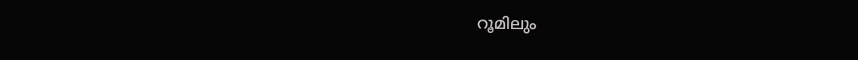റൂമിലും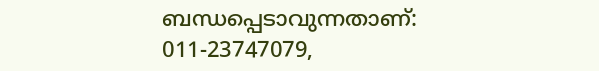ബന്ധപ്പെടാവുന്നതാണ്:
011-23747079,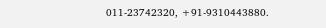011-23742320, +91-9310443880.